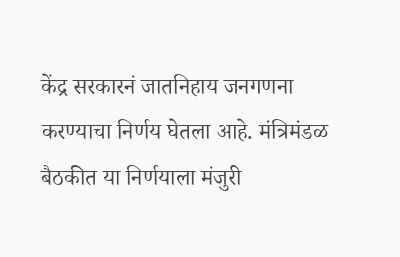केंद्र सरकारनं जातनिहाय जनगणना करण्याचा निर्णय घेतला आहे. मंत्रिमंडळ बैठकीत या निर्णयाला मंजुरी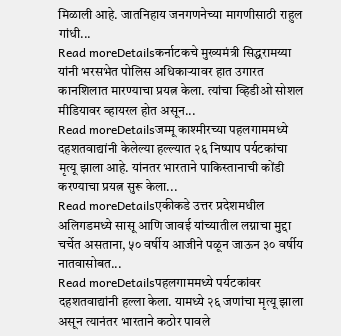मिळाली आहे. जातनिहाय जनगणनेच्या मागणीसाठी राहुल गांधी...
Read moreDetailsकर्नाटकचे मुख्यमंत्री सिद्धरामय्या यांनी भरसभेत पोलिस अधिकाऱ्यावर हात उगारत कानशिलात मारण्याचा प्रयत्न केला. त्यांचा व्हिडीओ सोशल मीडियावर व्हायरल होत असून...
Read moreDetailsजम्मू काश्मीरच्या पहलगाममध्ये दहशतवाद्यांनी केलेल्या हल्ल्यात २६ निष्पाप पर्यटकांचा मृत्यू झाला आहे. यांनतर भारताने पाकिस्तानाची कोंडी करण्याचा प्रयत्न सुरू केला...
Read moreDetailsएकीकडे उत्तर प्रदेशमधील अलिगडमध्ये सासू आणि जावई यांच्यातील लग्नाचा मुद्दा चर्चेत असताना, ५० वर्षीय आजीने पळून जाऊन ३० वर्षीय नातवासोबत...
Read moreDetailsपहलगाममध्ये पर्यटकांवर दहशतवाद्यांनी हल्ला केला. यामध्ये २६ जणांचा मृत्यू झाला असून त्यानंतर भारताने कठोर पावले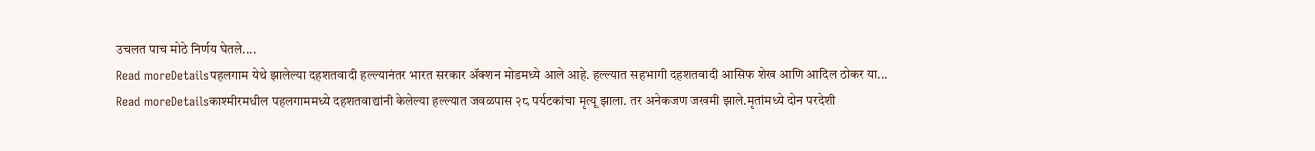उचलत पाच मोठे निर्णय घेतले....
Read moreDetailsपहलगाम येथे झालेल्या दहशतवादी हल्ल्यानंतर भारत सरकार ॲक्शन मोडमध्ये आले आहे. हल्ल्यात सहभागी दहशतवादी आसिफ शेख आणि आदिल ठोकर या...
Read moreDetailsकाश्मीरमधील पहलगाममध्ये दहशतवाद्यांनी केलेल्या हल्ल्यात जवळपास २८ पर्यटकांचा मृत्यू झाला. तर अनेकजण जखमी झाले.मृतांमध्ये दोन परदेशी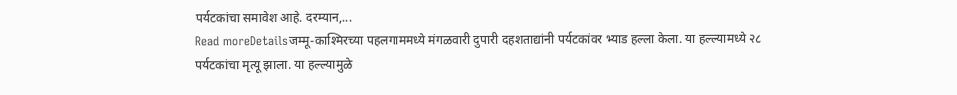पर्यटकांचा समावेश आहे. दरम्यान,...
Read moreDetailsजम्मू-काश्मिरच्या पहलगाममध्ये मंगळवारी दुपारी दहशताद्यांनी पर्यटकांवर भ्याड हल्ला केला. या हल्ल्यामध्ये २८ पर्यटकांचा मृत्यू झाला. या हल्ल्यामुळे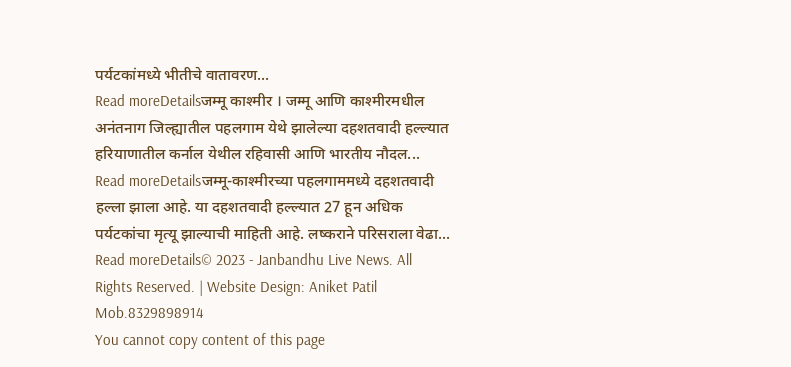पर्यटकांमध्ये भीतीचे वातावरण...
Read moreDetailsजम्मू काश्मीर । जम्मू आणि काश्मीरमधील अनंतनाग जिल्ह्यातील पहलगाम येथे झालेल्या दहशतवादी हल्ल्यात हरियाणातील कर्नाल येथील रहिवासी आणि भारतीय नौदल...
Read moreDetailsजम्मू-काश्मीरच्या पहलगाममध्ये दहशतवादी हल्ला झाला आहे. या दहशतवादी हल्ल्यात 27 हून अधिक पर्यटकांचा मृत्यू झाल्याची माहिती आहे. लष्कराने परिसराला वेढा...
Read moreDetails© 2023 - Janbandhu Live News. All Rights Reserved. | Website Design: Aniket Patil Mob.8329898914
You cannot copy content of this page